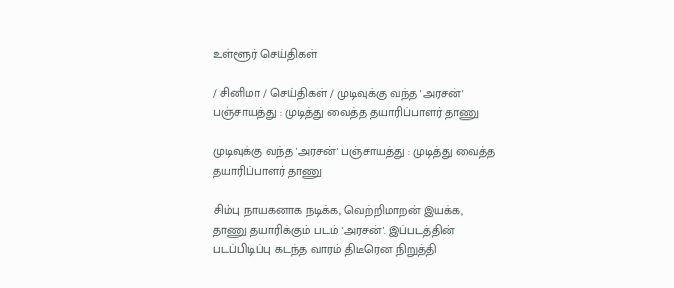உள்ளூர் செய்திகள்

/ சினிமா / செய்திகள் / முடிவுக்கு வந்த 'அரசன்' பஞ்சாயத்து : முடித்து வைத்த தயாரிப்பாளர் தாணு

முடிவுக்கு வந்த 'அரசன்' பஞ்சாயத்து : முடித்து வைத்த தயாரிப்பாளர் தாணு

சிம்பு நாயகனாக நடிக்க, வெற்றிமாறன் இயக்க, தாணு தயாரிக்கும் படம் 'அரசன்'. இப்படத்தின் படப்பிடிப்பு கடந்த வாரம் திடீரென நிறுத்தி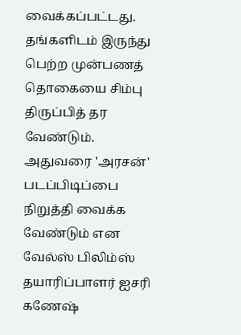வைக்கப்பட்டது. தங்களிடம் இருந்து பெற்ற முன்பணத் தொகையை சிம்பு திருப்பித் தர வேண்டும். அதுவரை 'அரசன்' படப்பிடிப்பை நிறுத்தி வைக்க வேண்டும் என வேல்ஸ் பிலிம்ஸ் தயாரிப்பாளர் ஐசரி கணேஷ்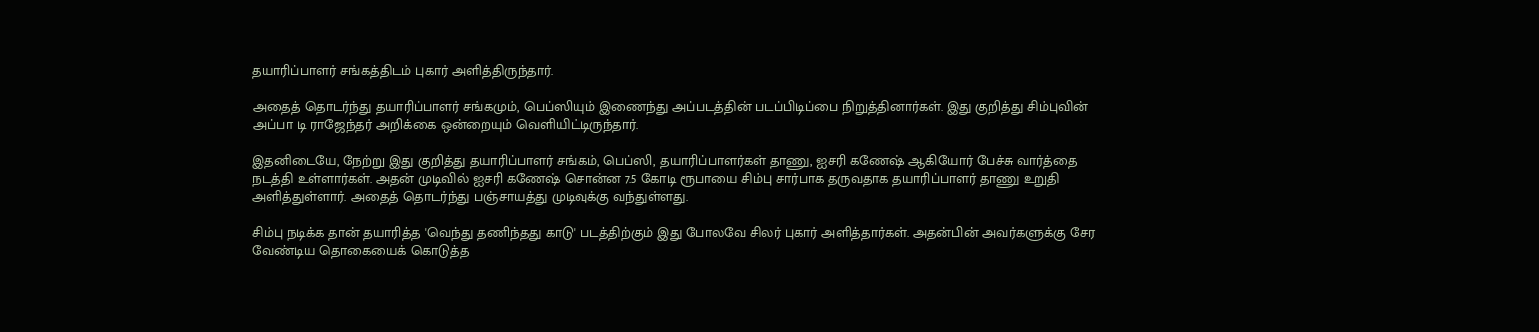தயாரிப்பாளர் சங்கத்திடம் புகார் அளித்திருந்தார்.

அதைத் தொடர்ந்து தயாரிப்பாளர் சங்கமும், பெப்ஸியும் இணைந்து அப்படத்தின் படப்பிடிப்பை நிறுத்தினார்கள். இது குறித்து சிம்புவின் அப்பா டி ராஜேந்தர் அறிக்கை ஒன்றையும் வெளியிட்டிருந்தார்.

இதனிடையே, நேற்று இது குறித்து தயாரிப்பாளர் சங்கம், பெப்ஸி, தயாரிப்பாளர்கள் தாணு, ஐசரி கணேஷ் ஆகியோர் பேச்சு வார்த்தை நடத்தி உள்ளார்கள். அதன் முடிவில் ஐசரி கணேஷ் சொன்ன 7.5 கோடி ரூபாயை சிம்பு சார்பாக தருவதாக தயாரிப்பாளர் தாணு உறுதி அளித்துள்ளார். அதைத் தொடர்ந்து பஞ்சாயத்து முடிவுக்கு வந்துள்ளது.

சிம்பு நடிக்க தான் தயாரித்த 'வெந்து தணிந்தது காடு' படத்திற்கும் இது போலவே சிலர் புகார் அளித்தார்கள். அதன்பின் அவர்களுக்கு சேர வேண்டிய தொகையைக் கொடுத்த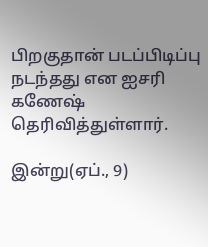பிறகுதான் படப்பிடிப்பு நடந்தது என ஐசரி கணேஷ் தெரிவித்துள்ளார்.

இன்று(ஏப்., 9)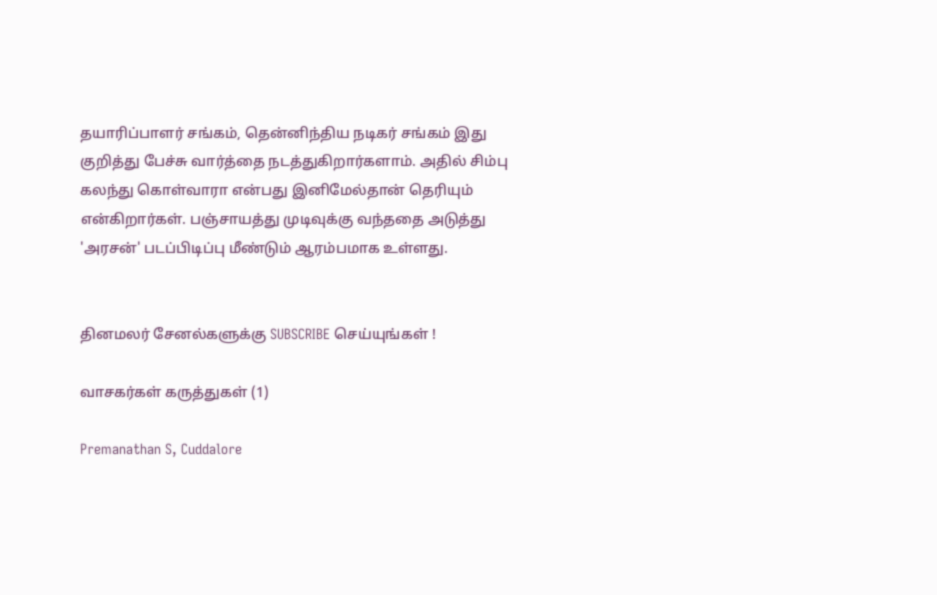தயாரிப்பாளர் சங்கம், தென்னிந்திய நடிகர் சங்கம் இது குறித்து பேச்சு வார்த்தை நடத்துகிறார்களாம். அதில் சிம்பு கலந்து கொள்வாரா என்பது இனிமேல்தான் தெரியும் என்கிறார்கள். பஞ்சாயத்து முடிவுக்கு வந்ததை அடுத்து 'அரசன்' படப்பிடிப்பு மீண்டும் ஆரம்பமாக உள்ளது.


தினமலர் சேனல்களுக்கு SUBSCRIBE செய்யுங்கள் !

வாசகர்கள் கருத்துகள் (1)

Premanathan S, Cuddalore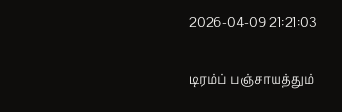2026-04-09 21:21:03

டிரம்ப் பஞ்சாயத்தும்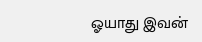ஓயாது இவன்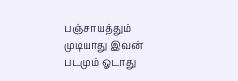பஞ்சாயத்தும் முடியாது இவன் படமும் ஓடாது